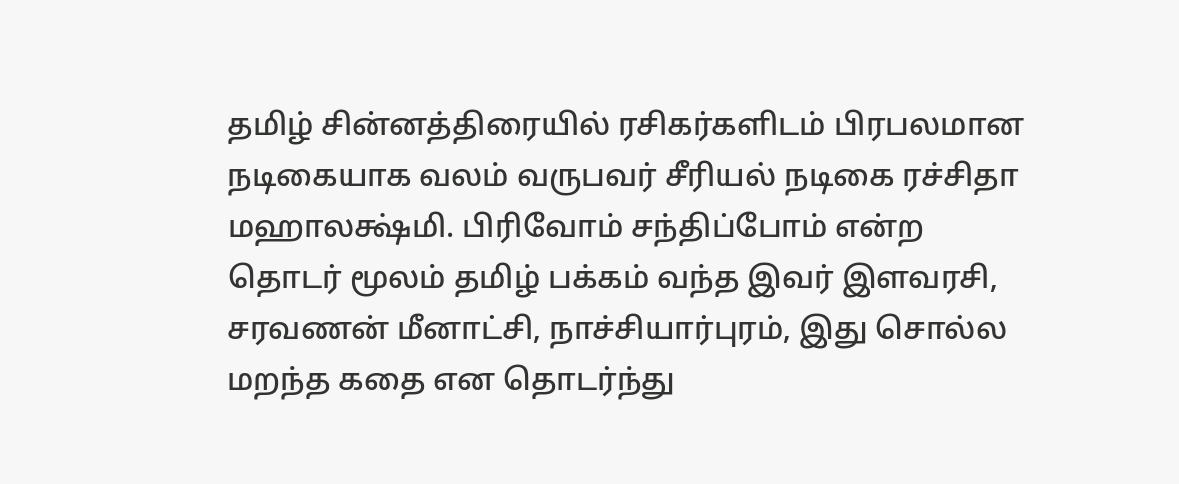தமிழ் சின்னத்திரையில் ரசிகர்களிடம் பிரபலமான நடிகையாக வலம் வருபவர் சீரியல் நடிகை ரச்சிதா மஹாலக்ஷ்மி. பிரிவோம் சந்திப்போம் என்ற தொடர் மூலம் தமிழ் பக்கம் வந்த இவர் இளவரசி, சரவணன் மீனாட்சி, நாச்சியார்புரம், இது சொல்ல மறந்த கதை என தொடர்ந்து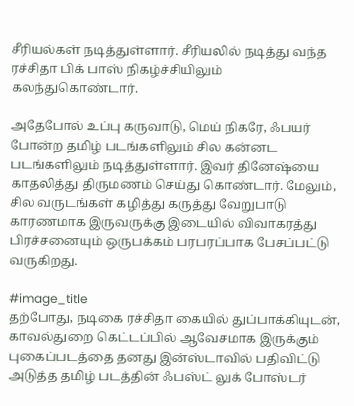சீரியல்கள் நடித்துள்ளார். சீரியலில் நடித்து வந்த ரச்சிதா பிக் பாஸ் நிகழ்ச்சியிலும் கலந்துகொண்டார்.

அதேபோல் உப்பு கருவாடு, மெய் நிகரே, ஃபயர் போன்ற தமிழ் படங்களிலும் சில கன்னட படங்களிலும் நடித்துள்ளார். இவர் தினேஷ்யை காதலித்து திருமணம் செய்து கொண்டார். மேலும், சில வருடங்கள் கழித்து கருத்து வேறுபாடு காரணமாக இருவருக்கு இடையில் விவாகரத்து பிரச்சனையும் ஒருபக்கம் பரபரப்பாக பேசப்பட்டு வருகிறது.

#image_title
தற்போது, நடிகை ரச்சிதா கையில் துப்பாக்கியுடன், காவல்துறை கெட்டப்பில் ஆவேசமாக இருக்கும் புகைப்படத்தை தனது இன்ஸ்டாவில் பதிவிட்டு அடுத்த தமிழ் படத்தின் ஃபஸ்ட் லுக் போஸ்டர்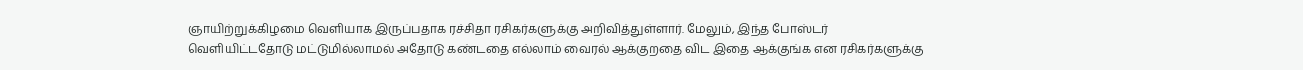ஞாயிற்றுக்கிழமை வெளியாக இருப்பதாக ரச்சிதா ரசிகர்களுக்கு அறிவித்துள்ளார். மேலும், இந்த போஸ்டர் வெளியிட்டதோடு மட்டுமில்லாமல் அதோடு கண்டதை எல்லாம் வைரல் ஆக்குறதை விட இதை ஆக்குங்க என ரசிகர்களுக்கு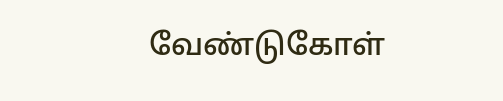வேண்டுகோள்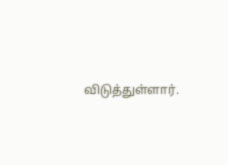விடுத்துள்ளார்.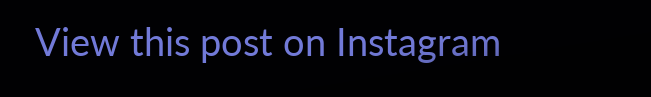View this post on Instagram